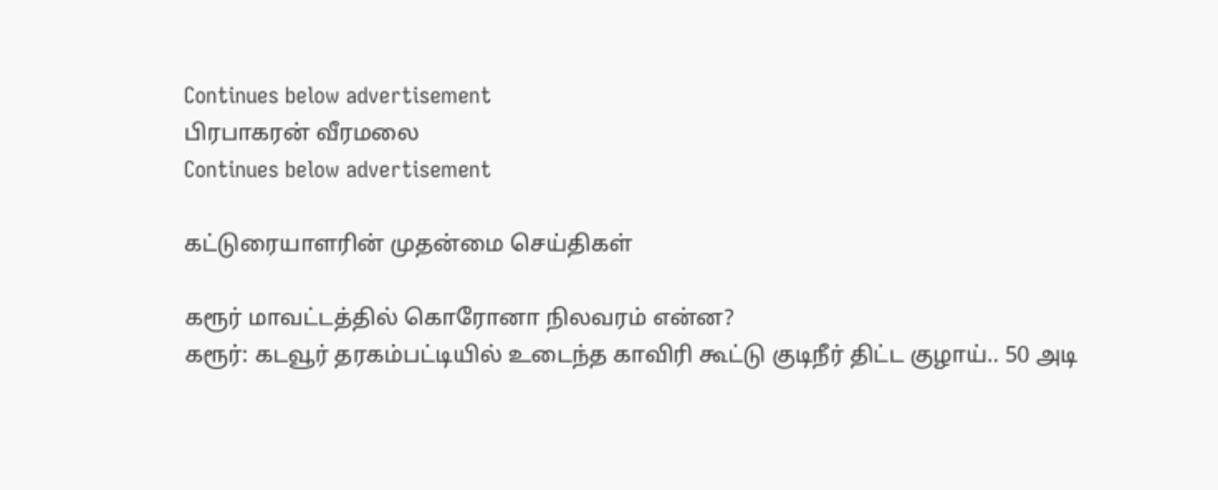Continues below advertisement
பிரபாகரன் வீரமலை
Continues below advertisement

கட்டுரையாளரின் முதன்மை செய்திகள்

கரூர் மாவட்டத்தில் கொரோனா நிலவரம் என்ன?
கரூர்: கடவூர் தரகம்பட்டியில் உடைந்த காவிரி கூட்டு குடிநீர் திட்ட குழாய்.. 50 அடி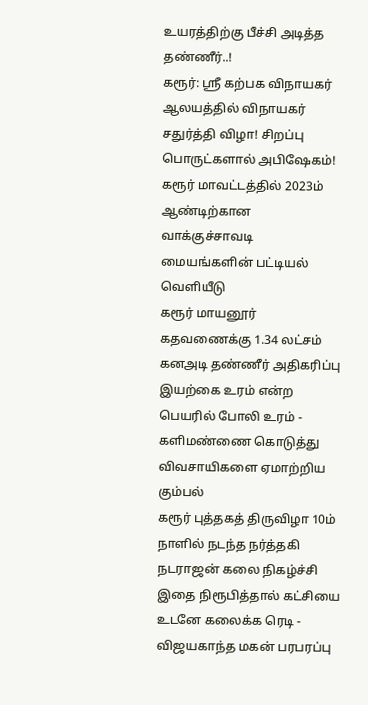உயரத்திற்கு பீச்சி அடித்த தண்ணீர்..!
கரூர்: ஸ்ரீ கற்பக விநாயகர் ஆலயத்தில் விநாயகர் சதுர்த்தி விழா! சிறப்பு பொருட்களால் அபிஷேகம்!
கரூர் மாவட்டத்தில் 2023ம் ஆண்டிற்கான வாக்குச்சாவடி மையங்களின் பட்டியல் வெளியீடு
கரூர் மாயனூர் கதவணைக்கு 1.34 லட்சம் கனஅடி தண்ணீர் அதிகரிப்பு
இயற்கை உரம் என்ற பெயரில் போலி உரம் - களிமண்ணை கொடுத்து விவசாயிகளை ஏமாற்றிய கும்பல்
கரூர் புத்தகத் திருவிழா 10ம் நாளில் நடந்த நர்த்தகி நடராஜன் கலை நிகழ்ச்சி
இதை நிரூபித்தால் கட்சியை உடனே கலைக்க ரெடி - விஜயகாந்த மகன் பரபரப்பு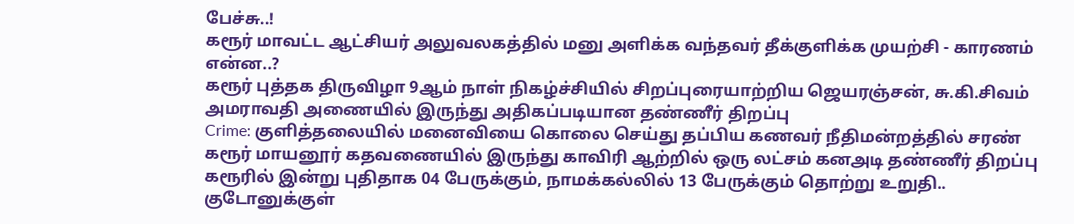பேச்சு..!
கரூர் மாவட்ட ஆட்சியர் அலுவலகத்தில் மனு அளிக்க வந்தவர் தீக்குளிக்க முயற்சி - காரணம் என்ன..?
கரூர் புத்தக திருவிழா 9ஆம் நாள் நிகழ்ச்சியில் சிறப்புரையாற்றிய ஜெயரஞ்சன், சு.கி.சிவம்
அமராவதி அணையில் இருந்து அதிகப்படியான தண்ணீர் திறப்பு
Crime: குளித்தலையில் மனைவியை கொலை செய்து தப்பிய கணவர் நீதிமன்றத்தில் சரண்
கரூர் மாயனூர் கதவணையில் இருந்து காவிரி ஆற்றில் ஒரு லட்சம் கனஅடி தண்ணீர் திறப்பு
கரூரில் இன்று புதிதாக 04 பேருக்கும், நாமக்கல்லில் 13 பேருக்கும் தொற்று உறுதி..
குடோனுக்குள்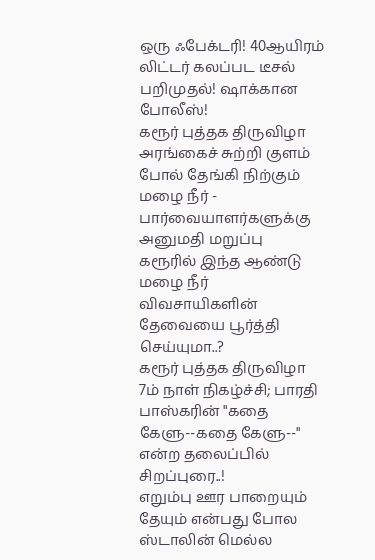ஒரு ஃபேக்டரி! 40ஆயிரம் லிட்டர் கலப்பட டீசல் பறிமுதல்! ஷாக்கான போலீஸ்!
கரூர் புத்தக திருவிழா அரங்கைச் சுற்றி குளம் போல் தேங்கி நிற்கும் மழை நீர் - பார்வையாளர்களுக்கு அனுமதி மறுப்பு
கரூரில் இந்த ஆண்டு மழை நீர் விவசாயிகளின் தேவையை பூர்த்தி செய்யுமா..?
கரூர் புத்தக திருவிழா 7ம் நாள் நிகழ்ச்சி; பாரதி பாஸ்கரின் "கதை கேளு--கதை கேளு--" என்ற தலைப்பில் சிறப்புரை..!
எறும்பு ஊர பாறையும் தேயும் என்பது போல ஸ்டாலின் மெல்ல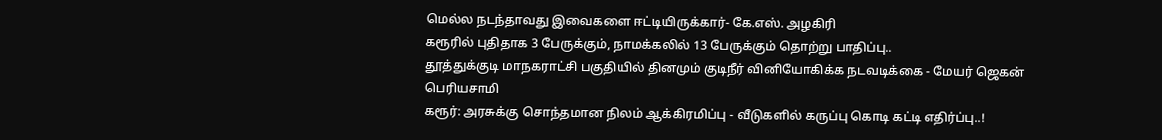மெல்ல நடந்தாவது இவைகளை ஈட்டியிருக்கார்- கே.எஸ். அழகிரி
கரூரில் புதிதாக 3 பேருக்கும், நாமக்கலில் 13 பேருக்கும் தொற்று பாதிப்பு..
தூத்துக்குடி மாநகராட்சி பகுதியில் தினமும் குடிநீர் வினியோகிக்க நடவடிக்கை - மேயர் ஜெகன் பெரியசாமி
கரூர்: அரசுக்கு சொந்தமான நிலம் ஆக்கிரமிப்பு - வீடுகளில் கருப்பு கொடி கட்டி எதிர்ப்பு..!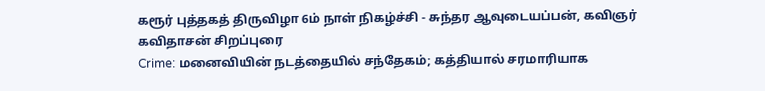கரூர் புத்தகத் திருவிழா 6ம் நாள் நிகழ்ச்சி - சுந்தர ஆவுடையப்பன், கவிஞர் கவிதாசன் சிறப்புரை
Crime: மனைவியின் நடத்தையில் சந்தேகம்; கத்தியால் சரமாரியாக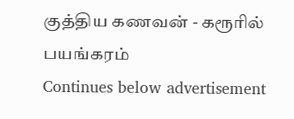குத்திய கணவன் - கரூரில் பயங்கரம்
Continues below advertisement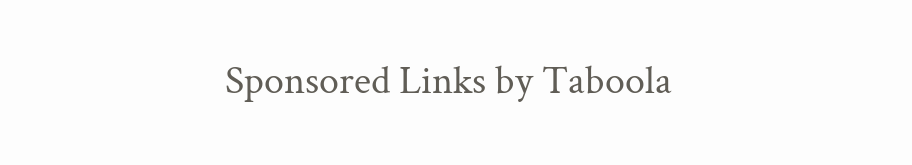Sponsored Links by Taboola